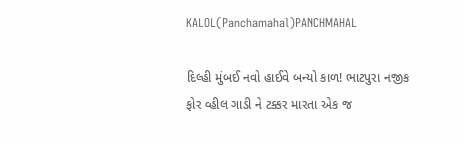KALOL(Panchamahal)PANCHMAHAL

દિલ્હી મુંબઈ નવો હાઈવે બન્યો કાળ! ભાટપુરા નજીક ફોર વ્હીલ ગાડી ને ટક્કર મારતા એક જ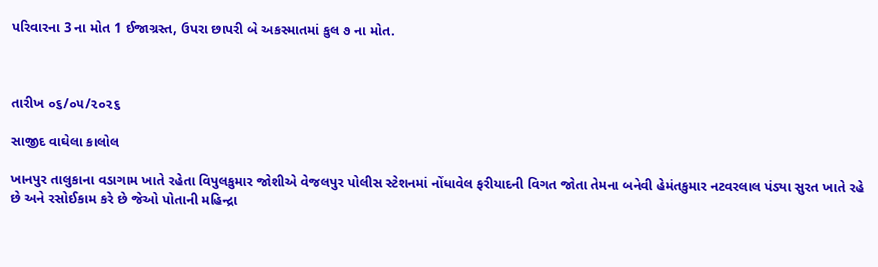પરિવારના 3 ના મોત 1 ઈજાગ્રસ્ત, ઉપરા છાપરી બે અકસ્માતમાં કુલ ૭ ના મોત.



તારીખ ૦૬/૦૫/૨૦૨૬

સાજીદ વાઘેલા કાલોલ

ખાનપુર તાલુકાના વડાગામ ખાતે રહેતા વિપુલકુમાર જોશીએ વેજલપુર પોલીસ સ્ટેશનમાં નોંધાવેલ ફરીયાદની વિગત જોતા તેમના બનેવી હેમંતકુમાર નટવરલાલ પંડ્યા સુરત ખાતે રહે છે અને રસોઈકામ કરે છે જેઓ પોતાની મહિન્દ્રા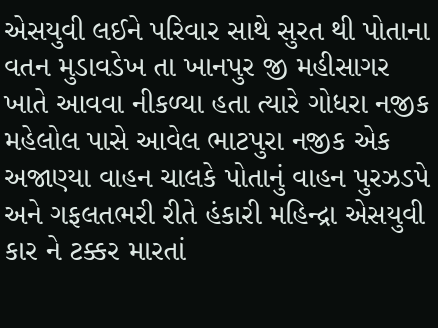એસયુવી લઈને પરિવાર સાથે સુરત થી પોતાના વતન મુડાવડેખ તા ખાનપુર જી મહીસાગર ખાતે આવવા નીકળ્યા હતા ત્યારે ગોધરા નજીક મહેલોલ પાસે આવેલ ભાટપુરા નજીક એક અજાણ્યા વાહન ચાલકે પોતાનું વાહન પુરઝડપે અને ગફલતભરી રીતે હંકારી મહિન્દ્રા એસયુવી કાર ને ટક્કર મારતાં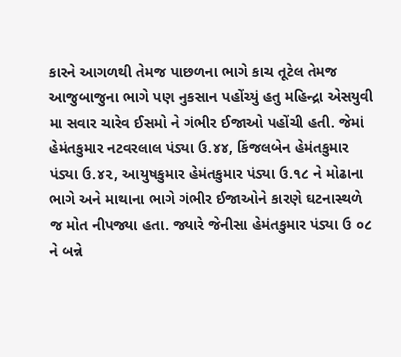કારને આગળથી તેમજ પાછળના ભાગે કાચ તૂટેલ તેમજ આજુબાજુના ભાગે પણ નુકસાન પહોંચ્યું હતુ મહિન્દ્રા એસયુવી મા સવાર ચારેવ ઈસમો ને ગંભીર ઈજાઓ પહોંચી હતી. જેમાં હેમંતકુમાર નટવરલાલ પંડ્યા ઉ.૪૪, કિંજલબેન હેમંતકુમાર પંડ્યા ઉ.૪૨, આયુષકુમાર હેમંતકુમાર પંડ્યા ઉ.૧૮ ને મોઢાના ભાગે અને માથાના ભાગે ગંભીર ઈજાઓને કારણે ઘટનાસ્થળે જ મોત નીપજ્યા હતા. જ્યારે જેનીસા હેમંતકુમાર પંડ્યા ઉ ૦૮ ને બન્ને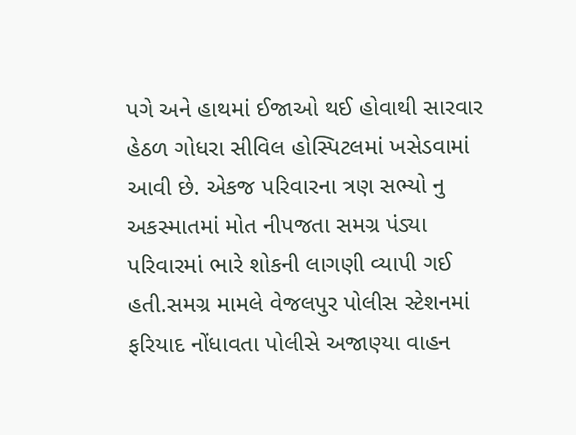પગે અને હાથમાં ઈજાઓ થઈ હોવાથી સારવાર હેઠળ ગોધરા સીવિલ હોસ્પિટલમાં ખસેડવામાં આવી છે. એકજ પરિવારના ત્રણ સભ્યો નુ અકસ્માતમાં મોત નીપજતા સમગ્ર પંડ્યા પરિવારમાં ભારે શોકની લાગણી વ્યાપી ગઈ હતી.સમગ્ર મામલે વેજલપુર પોલીસ સ્ટેશનમાં ફરિયાદ નોંધાવતા પોલીસે અજાણ્યા વાહન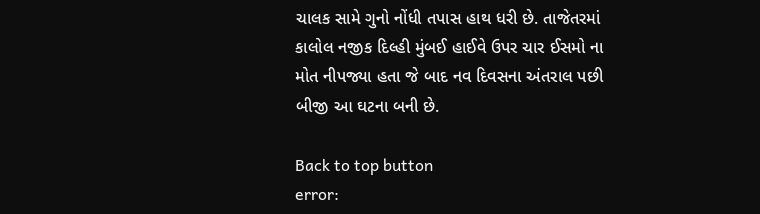ચાલક સામે ગુનો નોંધી તપાસ હાથ ધરી છે. તાજેતરમાં કાલોલ નજીક દિલ્હી મુંબઈ હાઈવે ઉપર ચાર ઈસમો ના મોત નીપજ્યા હતા જે બાદ નવ દિવસના અંતરાલ પછી બીજી આ ઘટના બની છે.

Back to top button
error: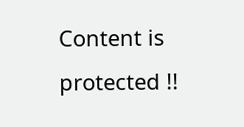Content is protected !!